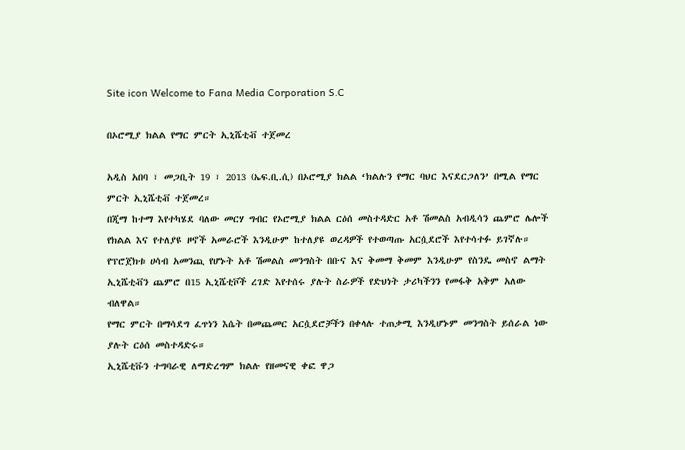Site icon Welcome to Fana Media Corporation S.C

በኦሮሚያ ክልል የማር ምርት ኢኒሼቲቭ ተጀመረ

አዲስ አበባ ፣ መጋቢት 19 ፣ 2013 (ኤፍ.ቢ.ሲ) በኦሮሚያ ክልል ‘ክልሉን የማር ባህር እናደርጋለን’ በሚል የማር ምርት ኢኒሼቲቭ ተጀመረ።
በጂማ ከተማ እየተካሄደ ባለው መርሃ ግብር የኦሮሚያ ክልል ርዕሰ መስተዳድር አቶ ሽመልስ አብዲሳን ጨምሮ ሌሎች የክልል እና የተለያዩ ዞኖች አመራሮች እንዲሁም ከተለያዩ ወረዳዎች የተወጣጡ አርሷደሮች እየተሳተፉ ይገኛሉ።
የፕሮጀክቱ ሀሳብ አመንጪ የሆኑት አቶ ሽመልስ መንግስት በቡና እና ቅመማ ቅመም እንዲሁም የስንዴ መስኖ ልማት ኢኒሼቲቭን ጨምሮ በ15 ኢኒሼቲቮች ረገድ እየተሰሩ ያሉት ስራዎች የድህነት ታሪካችንን የመፋቅ አቅም አለው ብለዋል።
የማር ምርት በማሳደግ ፈጥነን እሴት በመጨመር አርሷደሮቻችን በቀላሉ ተጠቃሚ እንዲሆኑም መንግስት ይሰራል ነው ያሉት ርዕሰ መስተዳድሩ።
ኢኒሼቲቩን ተግባራዊ ለማድረግም ክልሉ የዘመናዊ ቀፎ ዋጋ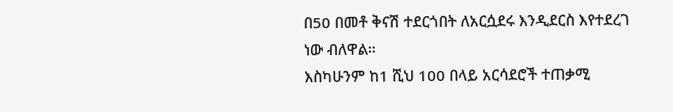በ50 በመቶ ቅናሽ ተደርጎበት ለአርሷደሩ እንዲደርስ እየተደረገ ነው ብለዋል።
እስካሁንም ከ1 ሺህ 100 በላይ አርሳደሮች ተጠቃሚ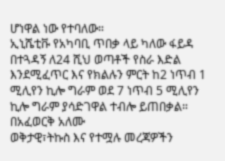ሆነዋል ነው የተባለው።
ኢኒሼቲቩ የአካባቢ ጥበቃ ላይ ካለው ፋይዳ በተጓዳኝ ለ24 ሺህ ወጣቶች የስራ እድል እንደሚፈጥር እና የክልሉን ምርት ከ2 ነጥብ 1 ሚሊየን ኪሎ ግራም ወደ 7 ነጥብ 5 ሚሊየን ኪሎ ግራም ያሳድገዋል ተብሎ ይጠበቃል።
በአፈወርቅ አለሙ
ወቅታዊ፣ትኩስ እና የተሟሉ መረጃዎችን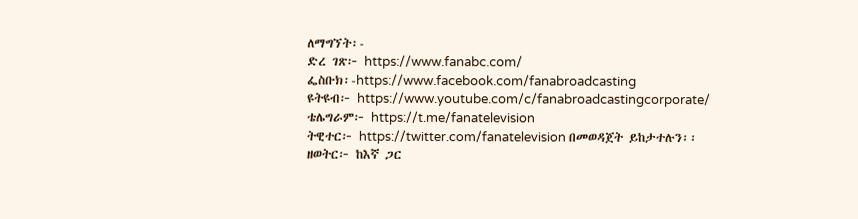ለማግኘት፡-
ድረ ገጽ፦ https://www.fanabc.com/
ፌስቡክ፡-https://www.facebook.com/fanabroadcasting
ዩትዩብ፦ https://www.youtube.com/c/fanabroadcastingcorporate/
ቴሌግራም፦ https://t.me/fanatelevision
ትዊተር፦ https://twitter.com/fanatelevision በመወዳጀት ይከታተሉን፡፡
ዘወትር፦ ከእኛ ጋር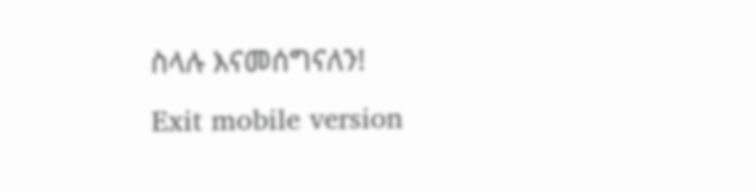ስላሉ እናመሰግናለን!
Exit mobile version